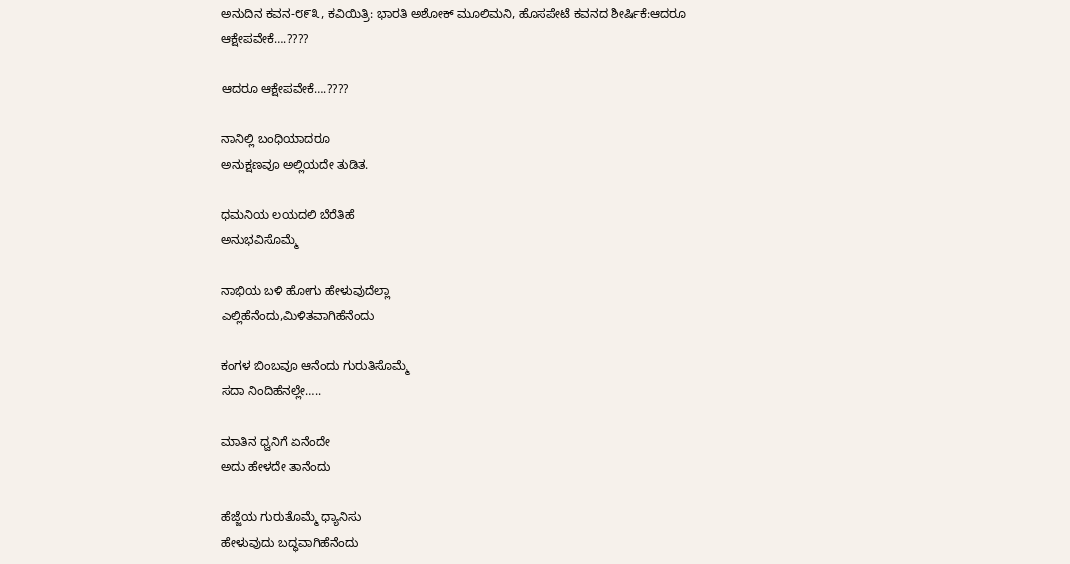ಅನುದಿನ ಕವನ-೮೯೩, ಕವಿಯಿತ್ರಿ: ಭಾರತಿ ಅಶೋಕ್ ಮೂಲಿಮನಿ, ಹೊಸಪೇಟೆ ಕವನದ ಶೀರ್ಷಿಕೆ:ಆದರೂ ಆಕ್ಷೇಪವೇಕೆ….????

ಆದರೂ ಆಕ್ಷೇಪವೇಕೆ….????

ನಾನಿಲ್ಲಿ ಬಂಧಿಯಾದರೂ
ಅನುಕ್ಷಣವೂ ಅಲ್ಲಿಯದೇ ತುಡಿತ.

ಧಮನಿಯ ಲಯದಲಿ ಬೆರೆತಿಹೆ
ಅನುಭವಿಸೊಮ್ಮೆ

ನಾಭಿಯ ಬಳಿ ಹೋಗು ಹೇಳುವುದೆಲ್ಲಾ
ಎಲ್ಲಿಹೆನೆಂದು,ಮಿಳಿತವಾಗಿಹೆನೆಂದು

ಕಂಗಳ ಬಿಂಬವೂ ಆನೆಂದು ಗುರುತಿಸೊಮ್ಮೆ
ಸದಾ ನಿಂದಿಹೆನಲ್ಲೇ…..

ಮಾತಿನ ಧ್ವನಿಗೆ ಏನೆಂದೇ
ಅದು ಹೇಳದೇ ತಾನೆಂದು

ಹೆಜ್ಜೆಯ ಗುರುತೊಮ್ಮೆ ಧ್ಯಾನಿಸು
ಹೇಳುವುದು ಬದ್ಧವಾಗಿಹೆನೆಂದು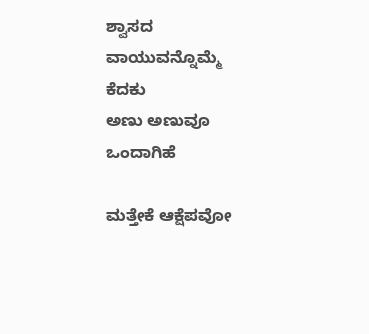ಶ್ವಾಸದ ವಾಯುವನ್ನೊಮ್ಮೆ ಕೆದಕು
ಅಣು ಅಣುವೂ ಒಂದಾಗಿಹೆ

ಮತ್ತೇಕೆ ಆಕ್ಷೆಪವೋ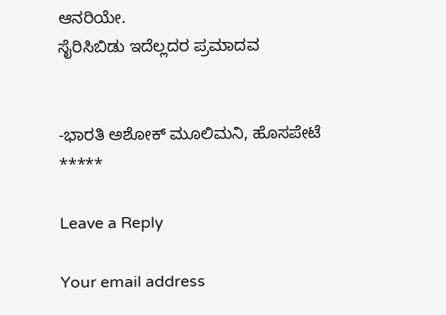ಆನರಿಯೇ.
ಸೈರಿಸಿಬಿಡು ಇದೆಲ್ಲದರ ಪ್ರಮಾದವ


-ಭಾರತಿ ಅಶೋಕ್ ಮೂಲಿಮನಿ, ಹೊಸಪೇಟೆ
*****

Leave a Reply

Your email address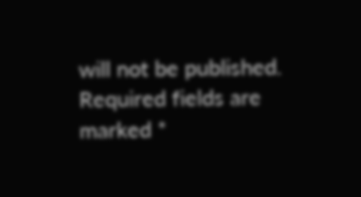will not be published. Required fields are marked *